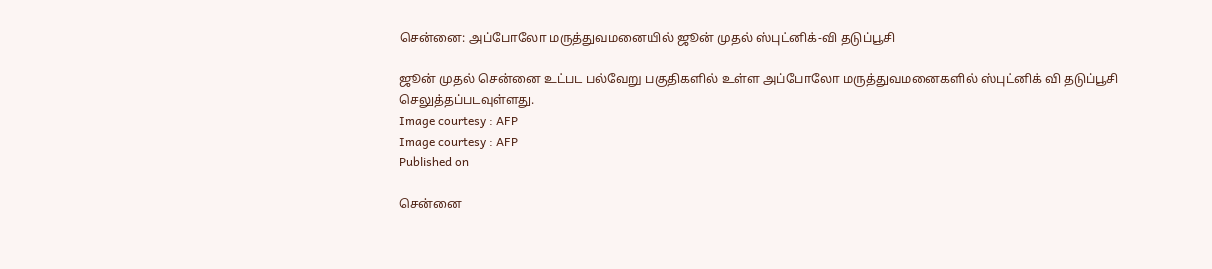சென்னை: அப்போலோ மருத்துவமனையில் ஜூன் முதல் ஸ்புட்னிக்-வி தடுப்பூசி

ஜூன் முதல் சென்னை உட்பட பல்வேறு பகுதிகளில் உள்ள அப்போலோ மருத்துவமனைகளில் ஸ்புட்னிக் வி தடுப்பூசி செலுத்தப்படவுள்ளது.
Image courtesy : AFP
Image courtesy : AFP
Published on

சென்னை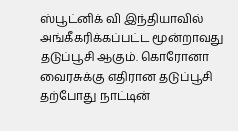ஸ்பூட்னிக் வி இந்தியாவில் அங்கீகரிக்கப்பட்ட மூன்றாவது தடுப்பூசி ஆகும். கொரோனா வைரசுக்கு எதிரான தடுப்பூசி தற்போது நாட்டின்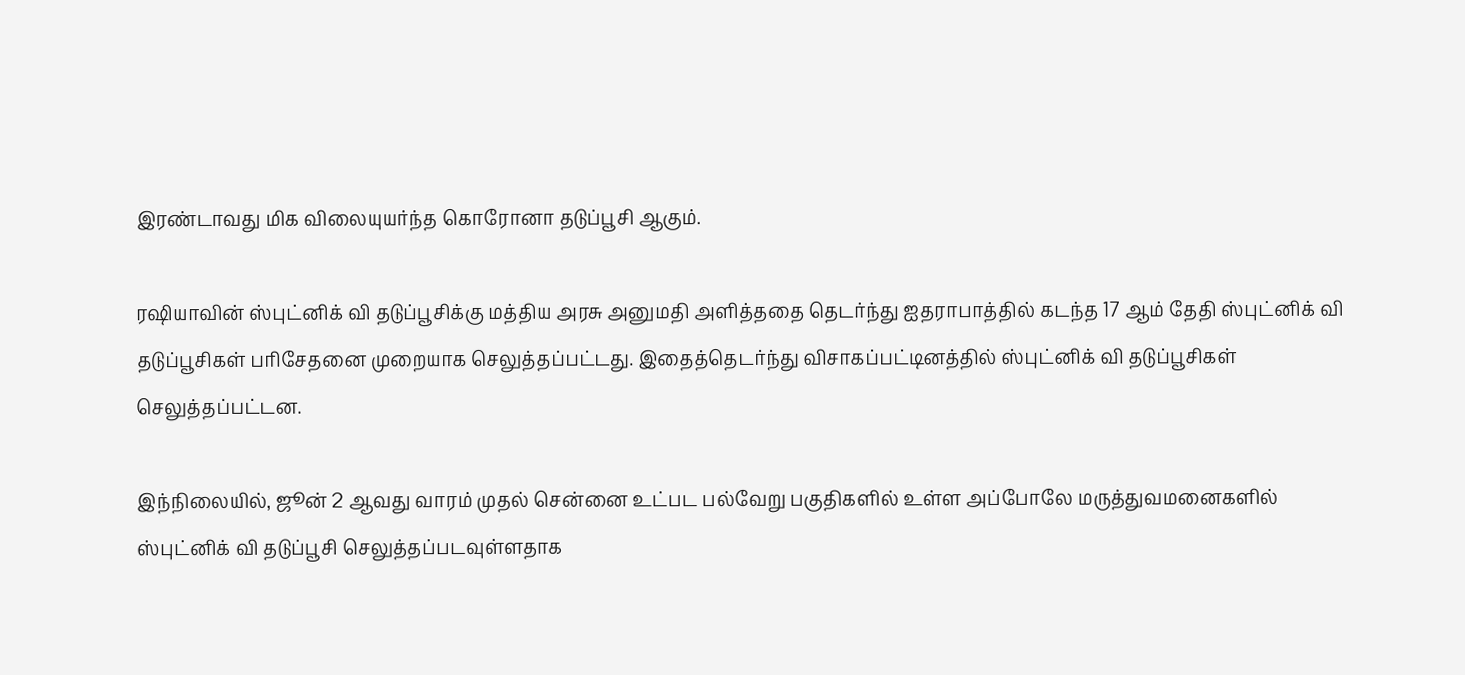இரண்டாவது மிக விலையுயர்ந்த கொரோனா தடுப்பூசி ஆகும்.

ரஷியாவின் ஸ்புட்னிக் வி தடுப்பூசிக்கு மத்திய அரசு அனுமதி அளித்ததை தெடர்ந்து ஐதராபாத்தில் கடந்த 17 ஆம் தேதி ஸ்புட்னிக் வி தடுப்பூசிகள் பரிசேதனை முறையாக செலுத்தப்பட்டது. இதைத்தெடர்ந்து விசாகப்பட்டினத்தில் ஸ்புட்னிக் வி தடுப்பூசிகள் செலுத்தப்பட்டன.

இந்நிலையில், ஜூன் 2 ஆவது வாரம் முதல் சென்னை உட்பட பல்வேறு பகுதிகளில் உள்ள அப்போலே மருத்துவமனைகளில் ஸ்புட்னிக் வி தடுப்பூசி செலுத்தப்படவுள்ளதாக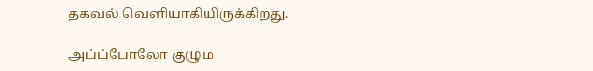தகவல் வெளியாகியிருக்கிறது.

அப்ப்போலோ குழும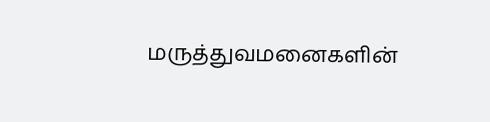மருத்துவமனைகளின்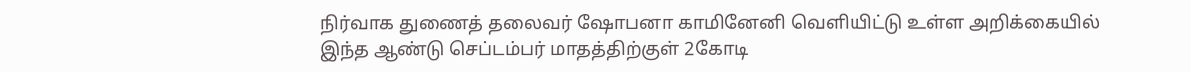நிர்வாக துணைத் தலைவர் ஷோபனா காமினேனி வெளியிட்டு உள்ள அறிக்கையில் இந்த ஆண்டு செப்டம்பர் மாதத்திற்குள் 2கோடி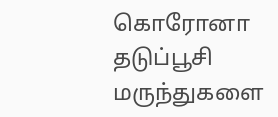கொரோனா தடுப்பூசி மருந்துகளை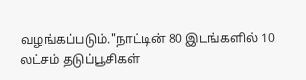வழங்கப்படும்."நாட்டின் 80 இடங்களில் 10 லட்சம் தடுப்பூசிகள்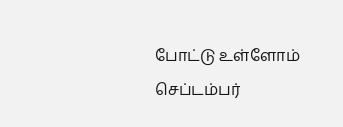போட்டு உள்ளோம் செப்டம்பர்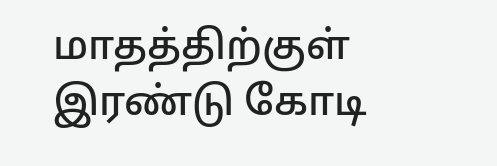மாதத்திற்குள் இரண்டு கோடி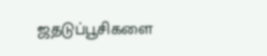ஜதடுப்பூசிகளை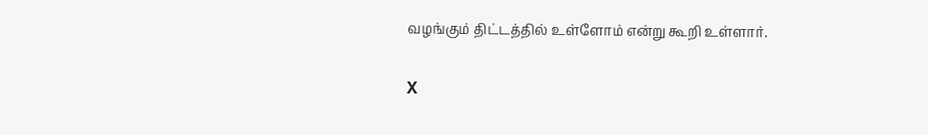வழங்கும் திட்டத்தில் உள்ளோம் என்று கூறி உள்ளார்.

X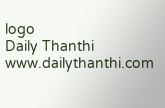logo
Daily Thanthi
www.dailythanthi.com